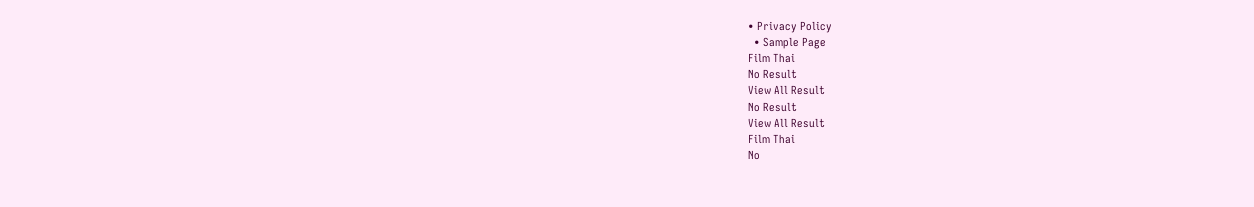• Privacy Policy
  • Sample Page
Film Thai
No Result
View All Result
No Result
View All Result
Film Thai
No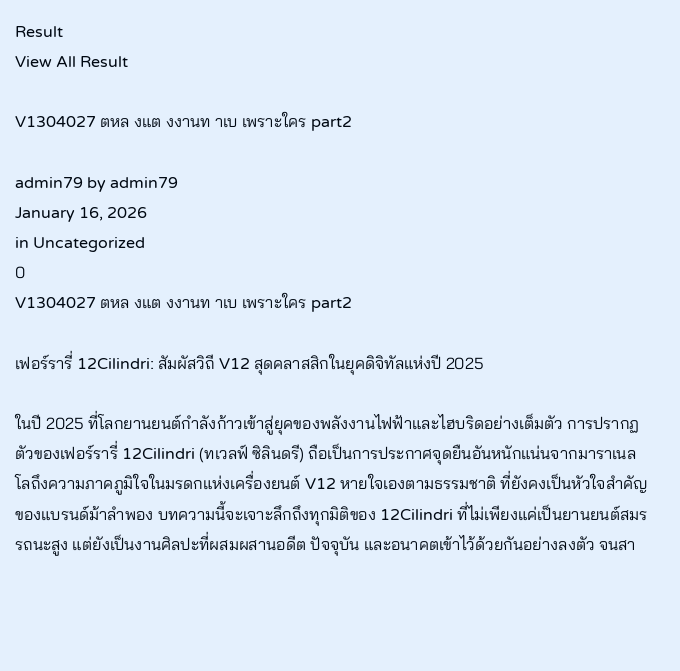Result
View All Result

V1304027 ตหล งแต งงานท าเบ เพราะใคร part2

admin79 by admin79
January 16, 2026
in Uncategorized
0
V1304027 ตหล งแต งงานท าเบ เพราะใคร part2

เฟอร์รารี่ 12Cilindri: สัมผัสวิถี V12 สุดคลาสสิกในยุคดิจิทัลแห่งปี 2025

ในปี 2025 ที่โลกยานยนต์กำลังก้าวเข้าสู่ยุคของพลังงานไฟฟ้าและไฮบริดอย่างเต็มตัว การปรากฏตัวของเฟอร์รารี่ 12Cilindri (ทเวลฟ์ ซิลินดรี) ถือเป็นการประกาศจุดยืนอันหนักแน่นจากมาราเนลโลถึงความภาคภูมิใจในมรดกแห่งเครื่องยนต์ V12 หายใจเองตามธรรมชาติ ที่ยังคงเป็นหัวใจสำคัญของแบรนด์ม้าลำพอง บทความนี้จะเจาะลึกถึงทุกมิติของ 12Cilindri ที่ไม่เพียงแค่เป็นยานยนต์สมรรถนะสูง แต่ยังเป็นงานศิลปะที่ผสมผสานอดีต ปัจจุบัน และอนาคตเข้าไว้ด้วยกันอย่างลงตัว จนสา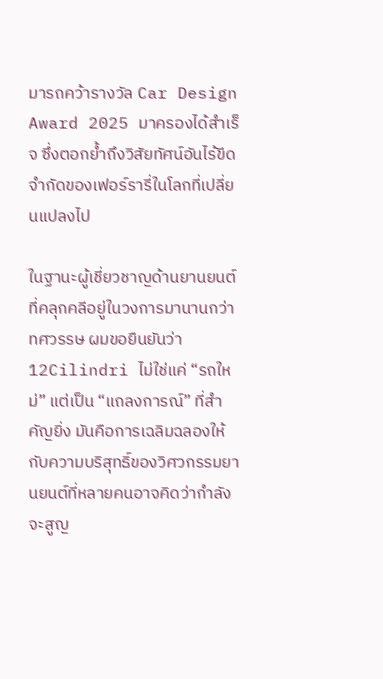มารถคว้ารางวัล Car Design Award 2025 มาครองได้สำเร็จ ซึ่งตอกย้ำถึงวิสัยทัศน์อันไร้ขีดจำกัดของเฟอร์รารี่ในโลกที่เปลี่ยนแปลงไป

ในฐานะผู้เชี่ยวชาญด้านยานยนต์ที่คลุกคลีอยู่ในวงการมานานกว่าทศวรรษ ผมขอยืนยันว่า 12Cilindri ไม่ใช่แค่ “รถใหม่” แต่เป็น “แถลงการณ์” ที่สำคัญยิ่ง มันคือการเฉลิมฉลองให้กับความบริสุทธิ์ของวิศวกรรมยานยนต์ที่หลายคนอาจคิดว่ากำลังจะสูญ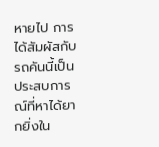หายไป การได้สัมผัสกับรถคันนี้เป็นประสบการณ์ที่หาได้ยากยิ่งใน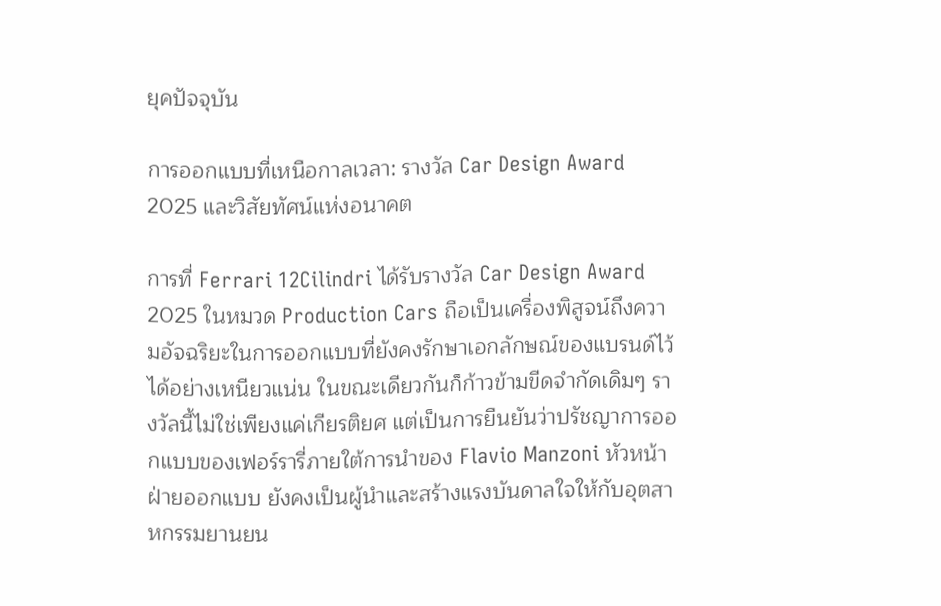ยุคปัจจุบัน

การออกแบบที่เหนือกาลเวลา: รางวัล Car Design Award 2025 และวิสัยทัศน์แห่งอนาคต

การที่ Ferrari 12Cilindri ได้รับรางวัล Car Design Award 2025 ในหมวด Production Cars ถือเป็นเครื่องพิสูจน์ถึงความอัจฉริยะในการออกแบบที่ยังคงรักษาเอกลักษณ์ของแบรนด์ไว้ได้อย่างเหนียวแน่น ในขณะเดียวกันก็ก้าวข้ามขีดจำกัดเดิมๆ รางวัลนี้ไม่ใช่เพียงแค่เกียรติยศ แต่เป็นการยืนยันว่าปรัชญาการออกแบบของเฟอร์รารี่ภายใต้การนำของ Flavio Manzoni หัวหน้าฝ่ายออกแบบ ยังคงเป็นผู้นำและสร้างแรงบันดาลใจให้กับอุตสาหกรรมยานยน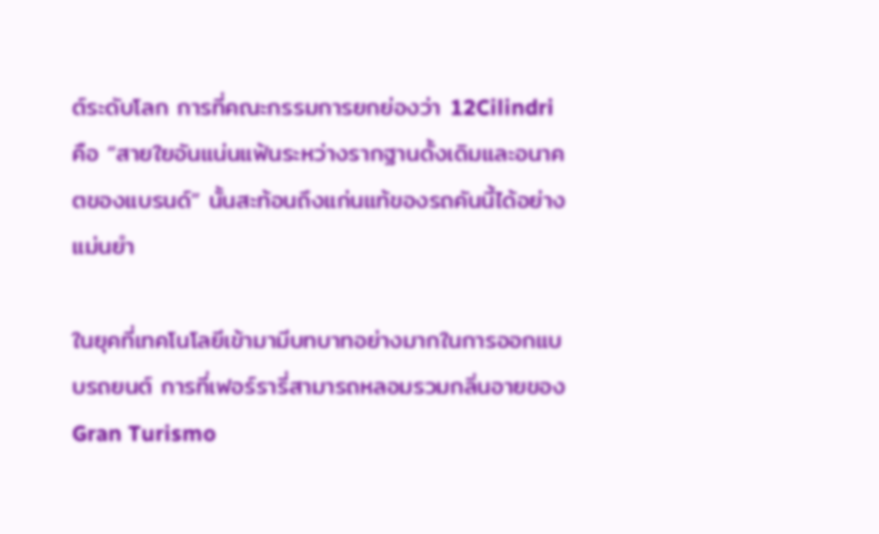ต์ระดับโลก การที่คณะกรรมการยกย่องว่า 12Cilindri คือ “สายใยอันแน่นแฟ้นระหว่างรากฐานดั้งเดิมและอนาคตของแบรนด์” นั้นสะท้อนถึงแก่นแท้ของรถคันนี้ได้อย่างแม่นยำ

ในยุคที่เทคโนโลยีเข้ามามีบทบาทอย่างมากในการออกแบบรถยนต์ การที่เฟอร์รารี่สามารถหลอมรวมกลิ่นอายของ Gran Turismo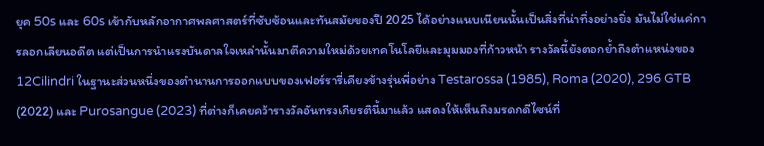ยุค 50s และ 60s เข้ากับหลักอากาศพลศาสตร์ที่ซับซ้อนและทันสมัยของปี 2025 ได้อย่างแนบเนียนนั้นเป็นสิ่งที่น่าทึ่งอย่างยิ่ง มันไม่ใช่แค่การลอกเลียนอดีต แต่เป็นการนำแรงบันดาลใจเหล่านั้นมาตีความใหม่ด้วยเทคโนโลยีและมุมมองที่ก้าวหน้า รางวัลนี้ยังตอกย้ำถึงตำแหน่งของ 12Cilindri ในฐานะส่วนหนึ่งของตำนานการออกแบบของเฟอร์รารี่เคียงข้างรุ่นพี่อย่าง Testarossa (1985), Roma (2020), 296 GTB (2022) และ Purosangue (2023) ที่ต่างก็เคยคว้ารางวัลอันทรงเกียรตินี้มาแล้ว แสดงให้เห็นถึงมรดกดีไซน์ที่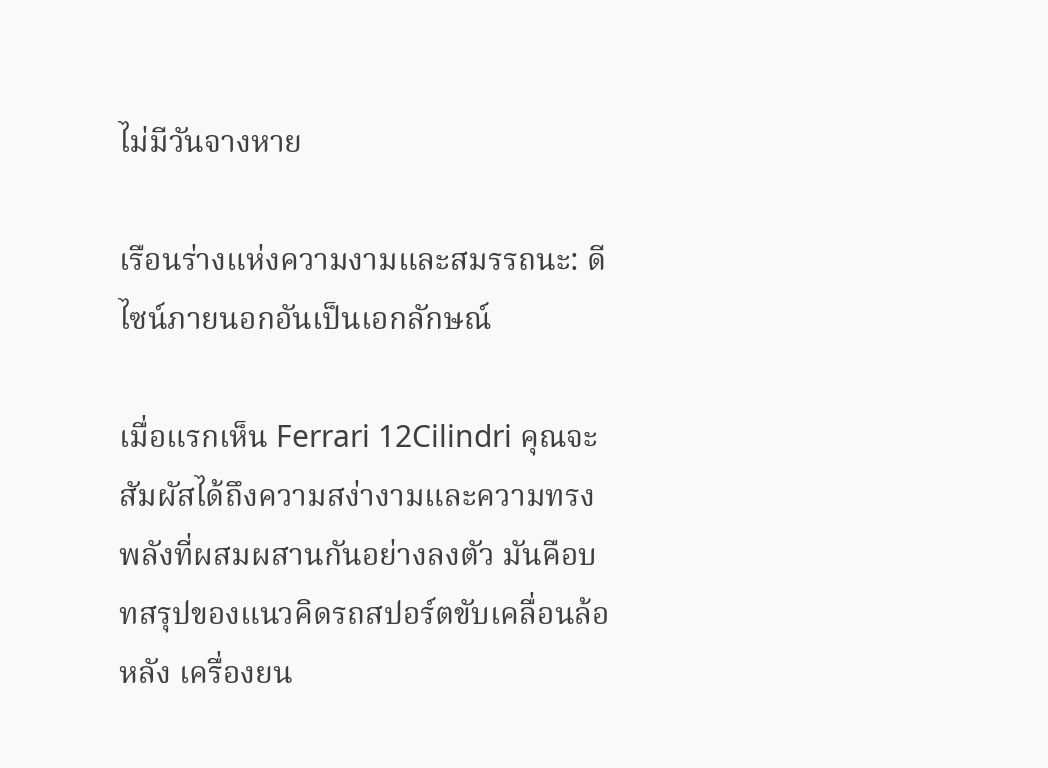ไม่มีวันจางหาย

เรือนร่างแห่งความงามและสมรรถนะ: ดีไซน์ภายนอกอันเป็นเอกลักษณ์

เมื่อแรกเห็น Ferrari 12Cilindri คุณจะสัมผัสได้ถึงความสง่างามและความทรงพลังที่ผสมผสานกันอย่างลงตัว มันคือบทสรุปของแนวคิดรถสปอร์ตขับเคลื่อนล้อหลัง เครื่องยน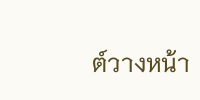ต์วางหน้า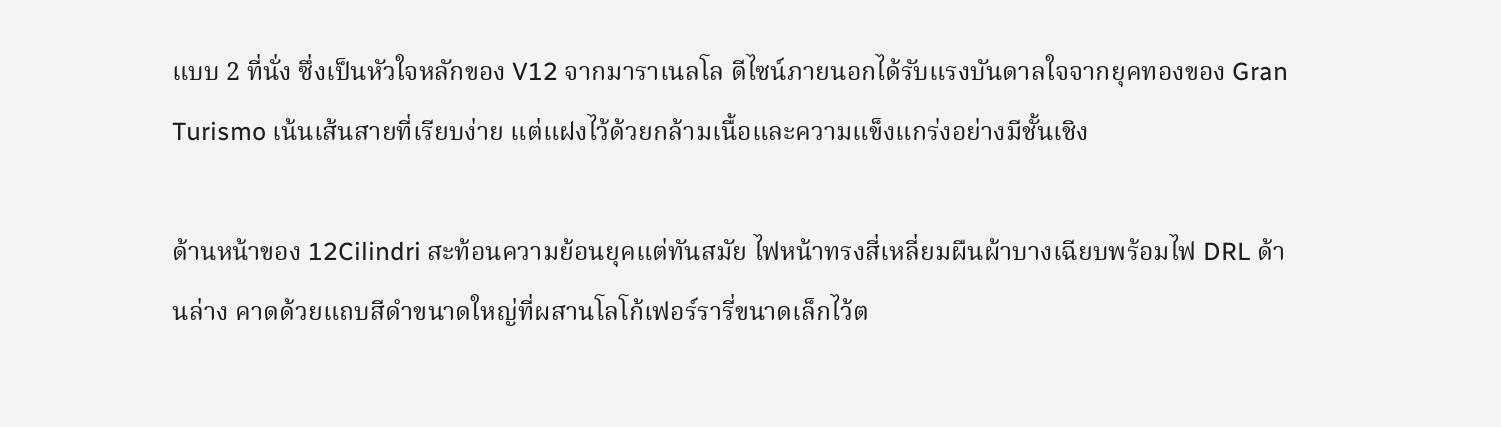แบบ 2 ที่นั่ง ซึ่งเป็นหัวใจหลักของ V12 จากมาราเนลโล ดีไซน์ภายนอกได้รับแรงบันดาลใจจากยุคทองของ Gran Turismo เน้นเส้นสายที่เรียบง่าย แต่แฝงไว้ด้วยกล้ามเนื้อและความแข็งแกร่งอย่างมีชั้นเชิง

ด้านหน้าของ 12Cilindri สะท้อนความย้อนยุคแต่ทันสมัย ไฟหน้าทรงสี่เหลี่ยมผืนผ้าบางเฉียบพร้อมไฟ DRL ด้านล่าง คาดด้วยแถบสีดำขนาดใหญ่ที่ผสานโลโก้เฟอร์รารี่ขนาดเล็กไว้ต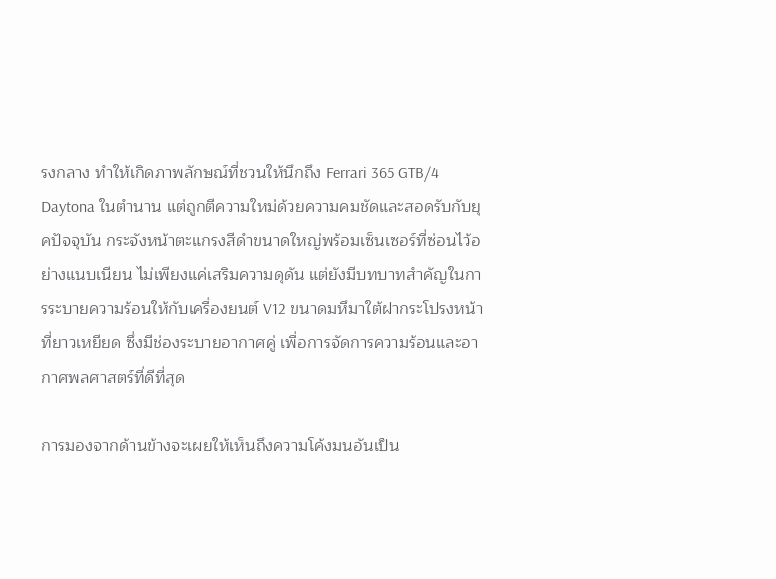รงกลาง ทำให้เกิดภาพลักษณ์ที่ชวนให้นึกถึง Ferrari 365 GTB/4 Daytona ในตำนาน แต่ถูกตีความใหม่ด้วยความคมชัดและสอดรับกับยุคปัจจุบัน กระจังหน้าตะแกรงสีดำขนาดใหญ่พร้อมเซ็นเซอร์ที่ซ่อนไว้อย่างแนบเนียน ไม่เพียงแค่เสริมความดุดัน แต่ยังมีบทบาทสำคัญในการระบายความร้อนให้กับเครื่องยนต์ V12 ขนาดมหึมาใต้ฝากระโปรงหน้าที่ยาวเหยียด ซึ่งมีช่องระบายอากาศคู่ เพื่อการจัดการความร้อนและอากาศพลศาสตร์ที่ดีที่สุด

การมองจากด้านข้างจะเผยให้เห็นถึงความโค้งมนอันเป็น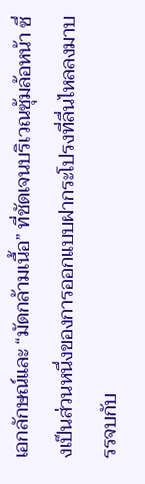เอกลักษณ์และ “มัดกล้ามเนื้อ” ที่ชัดเจนบริเวณซุ้มล้อหน้า ซึ่งเป็นส่วนหนึ่งของการออกแบบฝากระโปรงที่ลื่นไหลลงมาบรรจบกับ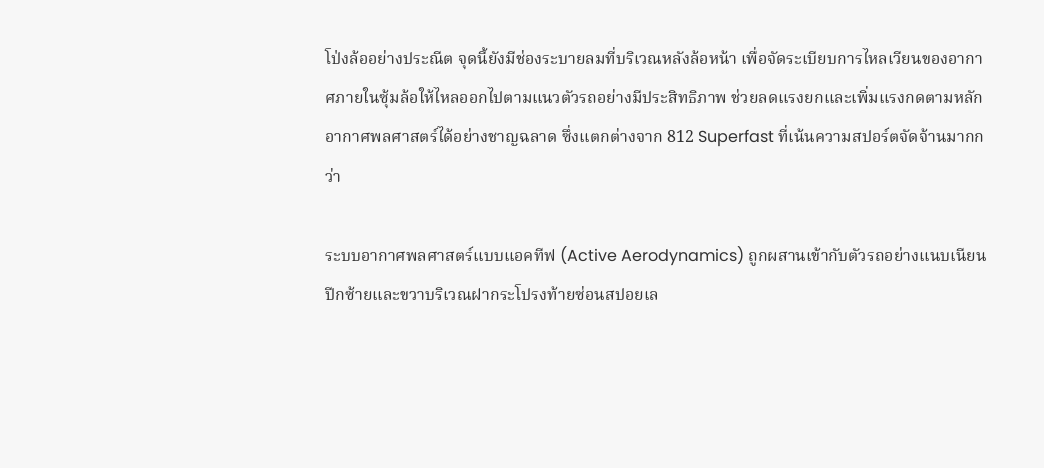โป่งล้ออย่างประณีต จุดนี้ยังมีช่องระบายลมที่บริเวณหลังล้อหน้า เพื่อจัดระเบียบการไหลเวียนของอากาศภายในซุ้มล้อให้ไหลออกไปตามแนวตัวรถอย่างมีประสิทธิภาพ ช่วยลดแรงยกและเพิ่มแรงกดตามหลักอากาศพลศาสตร์ได้อย่างชาญฉลาด ซึ่งแตกต่างจาก 812 Superfast ที่เน้นความสปอร์ตจัดจ้านมากกว่า

ระบบอากาศพลศาสตร์แบบแอคทีฟ (Active Aerodynamics) ถูกผสานเข้ากับตัวรถอย่างแนบเนียน ปีกซ้ายและขวาบริเวณฝากระโปรงท้ายซ่อนสปอยเล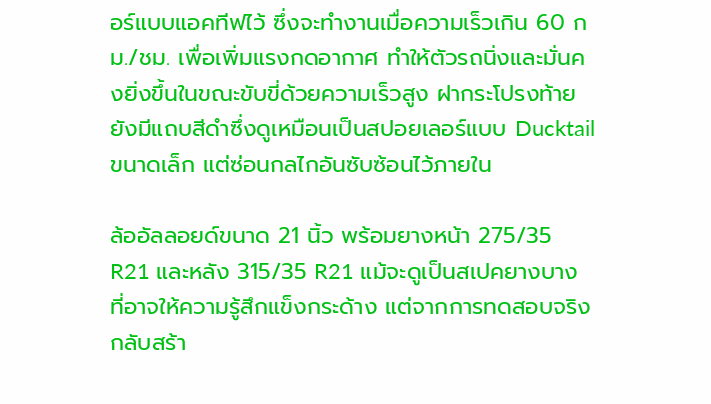อร์แบบแอคทีฟไว้ ซึ่งจะทำงานเมื่อความเร็วเกิน 60 กม./ชม. เพื่อเพิ่มแรงกดอากาศ ทำให้ตัวรถนิ่งและมั่นคงยิ่งขึ้นในขณะขับขี่ด้วยความเร็วสูง ฝากระโปรงท้ายยังมีแถบสีดำซึ่งดูเหมือนเป็นสปอยเลอร์แบบ Ducktail ขนาดเล็ก แต่ซ่อนกลไกอันซับซ้อนไว้ภายใน

ล้ออัลลอยด์ขนาด 21 นิ้ว พร้อมยางหน้า 275/35 R21 และหลัง 315/35 R21 แม้จะดูเป็นสเปคยางบางที่อาจให้ความรู้สึกแข็งกระด้าง แต่จากการทดสอบจริงกลับสร้า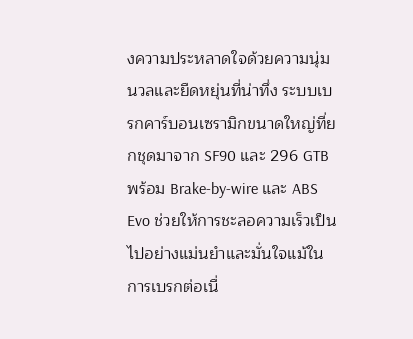งความประหลาดใจด้วยความนุ่มนวลและยืดหยุ่นที่น่าทึ่ง ระบบเบรกคาร์บอนเซรามิกขนาดใหญ่ที่ยกชุดมาจาก SF90 และ 296 GTB พร้อม Brake-by-wire และ ABS Evo ช่วยให้การชะลอความเร็วเป็นไปอย่างแม่นยำและมั่นใจแม้ในการเบรกต่อเนื่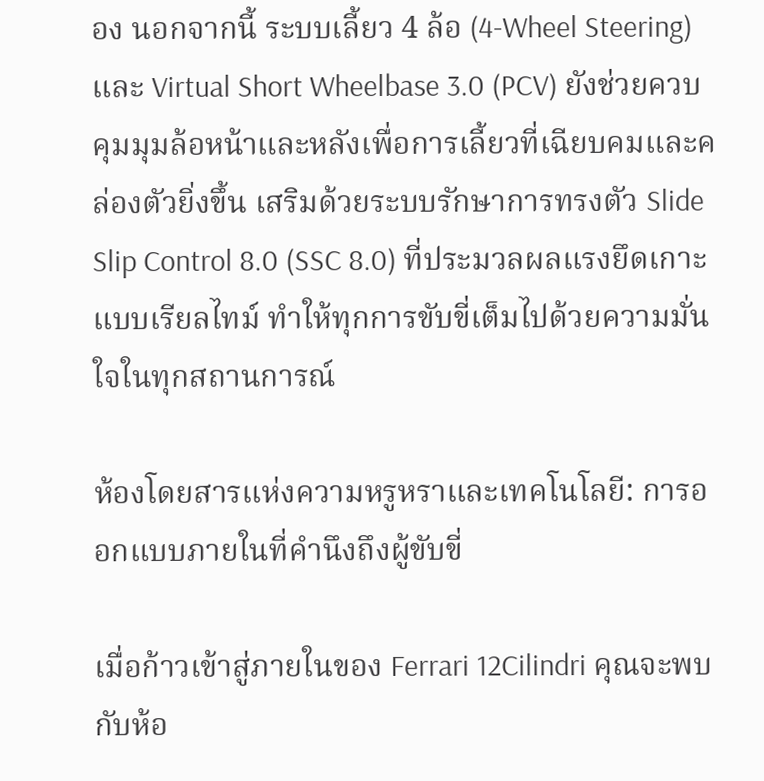อง นอกจากนี้ ระบบเลี้ยว 4 ล้อ (4-Wheel Steering) และ Virtual Short Wheelbase 3.0 (PCV) ยังช่วยควบคุมมุมล้อหน้าและหลังเพื่อการเลี้ยวที่เฉียบคมและคล่องตัวยิ่งขึ้น เสริมด้วยระบบรักษาการทรงตัว Slide Slip Control 8.0 (SSC 8.0) ที่ประมวลผลแรงยึดเกาะแบบเรียลไทม์ ทำให้ทุกการขับขี่เต็มไปด้วยความมั่นใจในทุกสถานการณ์

ห้องโดยสารแห่งความหรูหราและเทคโนโลยี: การออกแบบภายในที่คำนึงถึงผู้ขับขี่

เมื่อก้าวเข้าสู่ภายในของ Ferrari 12Cilindri คุณจะพบกับห้อ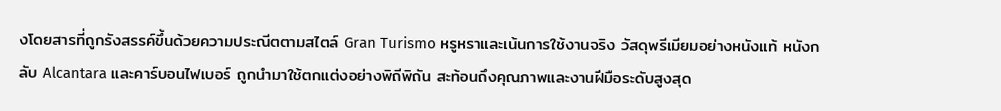งโดยสารที่ถูกรังสรรค์ขึ้นด้วยความประณีตตามสไตล์ Gran Turismo หรูหราและเน้นการใช้งานจริง วัสดุพรีเมียมอย่างหนังแท้ หนังกลับ Alcantara และคาร์บอนไฟเบอร์ ถูกนำมาใช้ตกแต่งอย่างพิถีพิถัน สะท้อนถึงคุณภาพและงานฝีมือระดับสูงสุด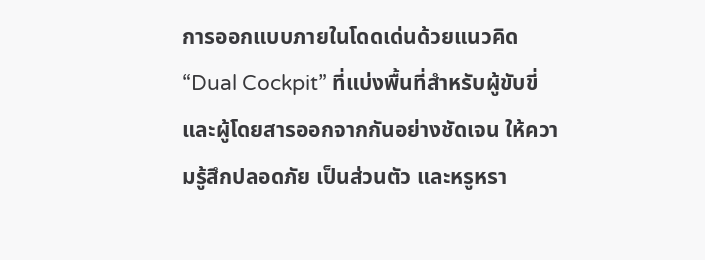การออกแบบภายในโดดเด่นด้วยแนวคิด “Dual Cockpit” ที่แบ่งพื้นที่สำหรับผู้ขับขี่และผู้โดยสารออกจากกันอย่างชัดเจน ให้ความรู้สึกปลอดภัย เป็นส่วนตัว และหรูหรา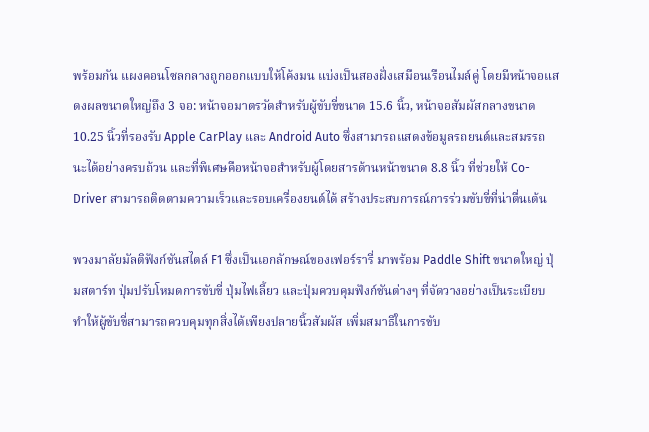พร้อมกัน แผงคอนโซลกลางถูกออกแบบให้โค้งมน แบ่งเป็นสองฝั่งเสมือนเรือนไมล์คู่ โดยมีหน้าจอแสดงผลขนาดใหญ่ถึง 3 จอ: หน้าจอมาตรวัดสำหรับผู้ขับขี่ขนาด 15.6 นิ้ว, หน้าจอสัมผัสกลางขนาด 10.25 นิ้วที่รองรับ Apple CarPlay และ Android Auto ซึ่งสามารถแสดงข้อมูลรถยนต์และสมรรถนะได้อย่างครบถ้วน และที่พิเศษคือหน้าจอสำหรับผู้โดยสารด้านหน้าขนาด 8.8 นิ้ว ที่ช่วยให้ Co-Driver สามารถติดตามความเร็วและรอบเครื่องยนต์ได้ สร้างประสบการณ์การร่วมขับขี่ที่น่าตื่นเต้น

พวงมาลัยมัลติฟังก์ชันสไตล์ F1 ซึ่งเป็นเอกลักษณ์ของเฟอร์รารี่ มาพร้อม Paddle Shift ขนาดใหญ่ ปุ่มสตาร์ท ปุ่มปรับโหมดการขับขี่ ปุ่มไฟเลี้ยว และปุ่มควบคุมฟังก์ชันต่างๆ ที่จัดวางอย่างเป็นระเบียบ ทำให้ผู้ขับขี่สามารถควบคุมทุกสิ่งได้เพียงปลายนิ้วสัมผัส เพิ่มสมาธิในการขับ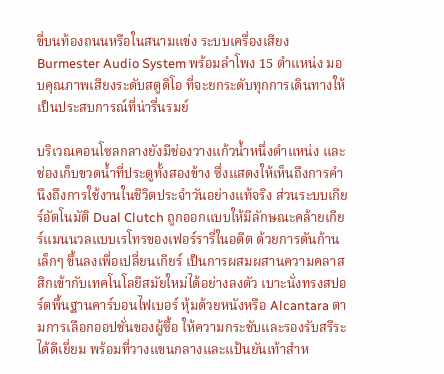ขี่บนท้องถนนหรือในสนามแข่ง ระบบเครื่องเสียง Burmester Audio System พร้อมลำโพง 15 ตำแหน่ง มอบคุณภาพเสียงระดับสตูดิโอ ที่จะยกระดับทุกการเดินทางให้เป็นประสบการณ์ที่น่ารื่นรมย์

บริเวณคอนโซลกลางยังมีช่องวางแก้วน้ำหนึ่งตำแหน่ง และช่องเก็บขวดน้ำที่ประตูทั้งสองข้าง ซึ่งแสดงให้เห็นถึงการคำนึงถึงการใช้งานในชีวิตประจำวันอย่างแท้จริง ส่วนระบบเกียร์อัตโนมัติ Dual Clutch ถูกออกแบบให้มีลักษณะคล้ายเกียร์แมนนวลแบบเรโทรของเฟอร์รารี่ในอดีต ด้วยการดันก้านเล็กๆ ขึ้นลงเพื่อเปลี่ยนเกียร์ เป็นการผสมผสานความคลาสสิกเข้ากับเทคโนโลยีสมัยใหม่ได้อย่างลงตัว เบาะนั่งทรงสปอร์ตพื้นฐานคาร์บอนไฟเบอร์ หุ้มด้วยหนังหรือ Alcantara ตามการเลือกออปชั่นของผู้ซื้อ ให้ความกระชับและรองรับสรีระได้ดีเยี่ยม พร้อมที่วางแขนกลางและแป้นยันเท้าสำห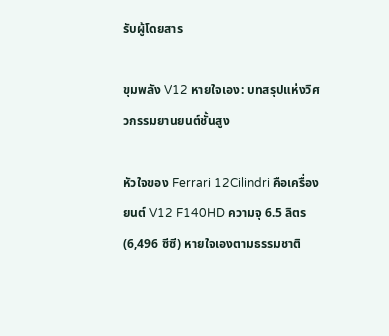รับผู้โดยสาร

ขุมพลัง V12 หายใจเอง: บทสรุปแห่งวิศวกรรมยานยนต์ชั้นสูง

หัวใจของ Ferrari 12Cilindri คือเครื่องยนต์ V12 F140HD ความจุ 6.5 ลิตร (6,496 ซีซี) หายใจเองตามธรรมชาติ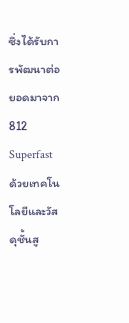ซึ่งได้รับการพัฒนาต่อยอดมาจาก 812 Superfast ด้วยเทคโนโลยีและวัสดุชั้นสู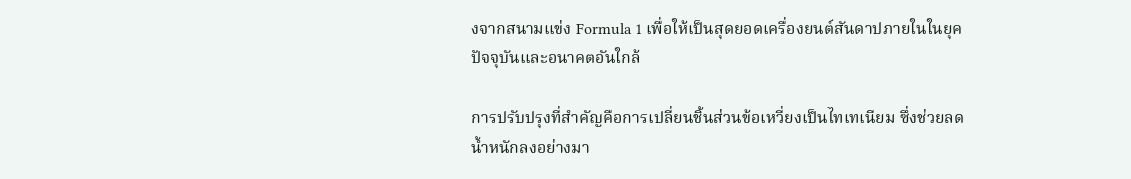งจากสนามแข่ง Formula 1 เพื่อให้เป็นสุดยอดเครื่องยนต์สันดาปภายในในยุคปัจจุบันและอนาคตอันใกล้

การปรับปรุงที่สำคัญคือการเปลี่ยนชิ้นส่วนข้อเหวี่ยงเป็นไทเทเนียม ซึ่งช่วยลดน้ำหนักลงอย่างมา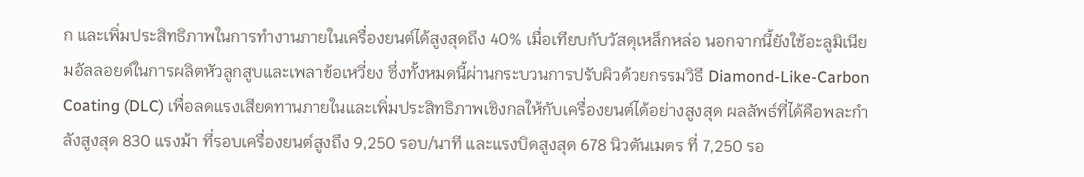ก และเพิ่มประสิทธิภาพในการทำงานภายในเครื่องยนต์ได้สูงสุดถึง 40% เมื่อเทียบกับวัสดุเหล็กหล่อ นอกจากนี้ยังใช้อะลูมิเนียมอัลลอยด์ในการผลิตหัวลูกสูบและเพลาข้อเหวี่ยง ซึ่งทั้งหมดนี้ผ่านกระบวนการปรับผิวด้วยกรรมวิธี Diamond-Like-Carbon Coating (DLC) เพื่อลดแรงเสียดทานภายในและเพิ่มประสิทธิภาพเชิงกลให้กับเครื่องยนต์ได้อย่างสูงสุด ผลลัพธ์ที่ได้คือพละกำลังสูงสุด 830 แรงม้า ที่รอบเครื่องยนต์สูงถึง 9,250 รอบ/นาที และแรงบิดสูงสุด 678 นิวตันเมตร ที่ 7,250 รอ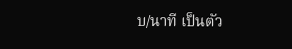บ/นาที เป็นตัว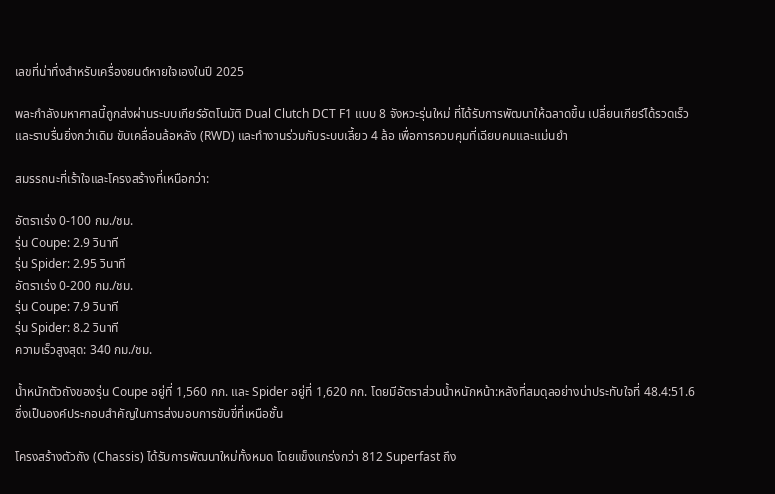เลขที่น่าทึ่งสำหรับเครื่องยนต์หายใจเองในปี 2025

พละกำลังมหาศาลนี้ถูกส่งผ่านระบบเกียร์อัตโนมัติ Dual Clutch DCT F1 แบบ 8 จังหวะรุ่นใหม่ ที่ได้รับการพัฒนาให้ฉลาดขึ้น เปลี่ยนเกียร์ได้รวดเร็วและราบรื่นยิ่งกว่าเดิม ขับเคลื่อนล้อหลัง (RWD) และทำงานร่วมกับระบบเลี้ยว 4 ล้อ เพื่อการควบคุมที่เฉียบคมและแม่นยำ

สมรรถนะที่เร้าใจและโครงสร้างที่เหนือกว่า:

อัตราเร่ง 0-100 กม./ชม.
รุ่น Coupe: 2.9 วินาที
รุ่น Spider: 2.95 วินาที
อัตราเร่ง 0-200 กม./ชม.
รุ่น Coupe: 7.9 วินาที
รุ่น Spider: 8.2 วินาที
ความเร็วสูงสุด: 340 กม./ชม.

น้ำหนักตัวถังของรุ่น Coupe อยู่ที่ 1,560 กก. และ Spider อยู่ที่ 1,620 กก. โดยมีอัตราส่วนน้ำหนักหน้า:หลังที่สมดุลอย่างน่าประทับใจที่ 48.4:51.6 ซึ่งเป็นองค์ประกอบสำคัญในการส่งมอบการขับขี่ที่เหนือชั้น

โครงสร้างตัวถัง (Chassis) ได้รับการพัฒนาใหม่ทั้งหมด โดยแข็งแกร่งกว่า 812 Superfast ถึง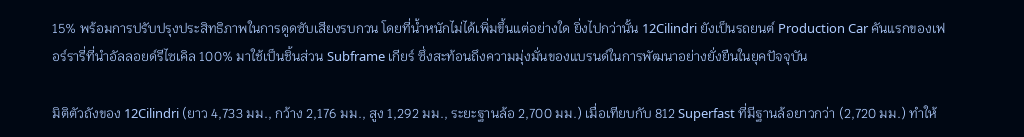15% พร้อมการปรับปรุงประสิทธิภาพในการดูดซับเสียงรบกวน โดยที่น้ำหนักไม่ได้เพิ่มขึ้นแต่อย่างใด ยิ่งไปกว่านั้น 12Cilindri ยังเป็นรถยนต์ Production Car คันแรกของเฟอร์รารี่ที่นำอัลลอยด์รีไซเคิล 100% มาใช้เป็นชิ้นส่วน Subframe เกียร์ ซึ่งสะท้อนถึงความมุ่งมั่นของแบรนด์ในการพัฒนาอย่างยั่งยืนในยุคปัจจุบัน

มิติตัวถังของ 12Cilindri (ยาว 4,733 มม., กว้าง 2,176 มม., สูง 1,292 มม., ระยะฐานล้อ 2,700 มม.) เมื่อเทียบกับ 812 Superfast ที่มีฐานล้อยาวกว่า (2,720 มม.) ทำให้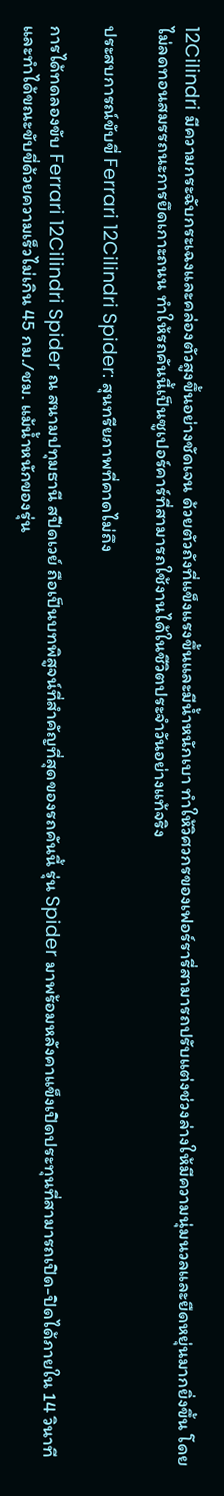12Cilindri มีความกระฉับกระเฉงและคล่องตัวสูงขึ้นอย่างชัดเจน ด้วยตัวถังที่แข็งแรงขึ้นและมีน้ำหนักเบา ทำให้วิศวกรของเฟอร์รารี่สามารถปรับแต่งช่วงล่างให้มีความนุ่มนวลและยืดหยุ่นมากยิ่งขึ้น โดยไม่ลดทอนสมรรถนะการยึดเกาะถนน ทำให้รถคันนี้เป็นซูเปอร์คาร์ที่สามารถใช้งานได้ในชีวิตประจำวันอย่างแท้จริง

ประสบการณ์ขับขี่ Ferrari 12Cilindri Spider: สุนทรียภาพที่คาดไม่ถึง

การได้ทดลองขับ Ferrari 12Cilindri Spider ณ สนามปทุมธานี สปีดเวย์ ถือเป็นบทพิสูจน์ที่สำคัญที่สุดของรถคันนี้ รุ่น Spider มาพร้อมหลังคาแข็งเปิดประทุนที่สามารถเปิด-ปิดได้ภายใน 14 วินาที และทำได้ขณะขับขี่ด้วยความเร็วไม่เกิน 45 กม./ชม. แม้น้ำหนักของรุ่น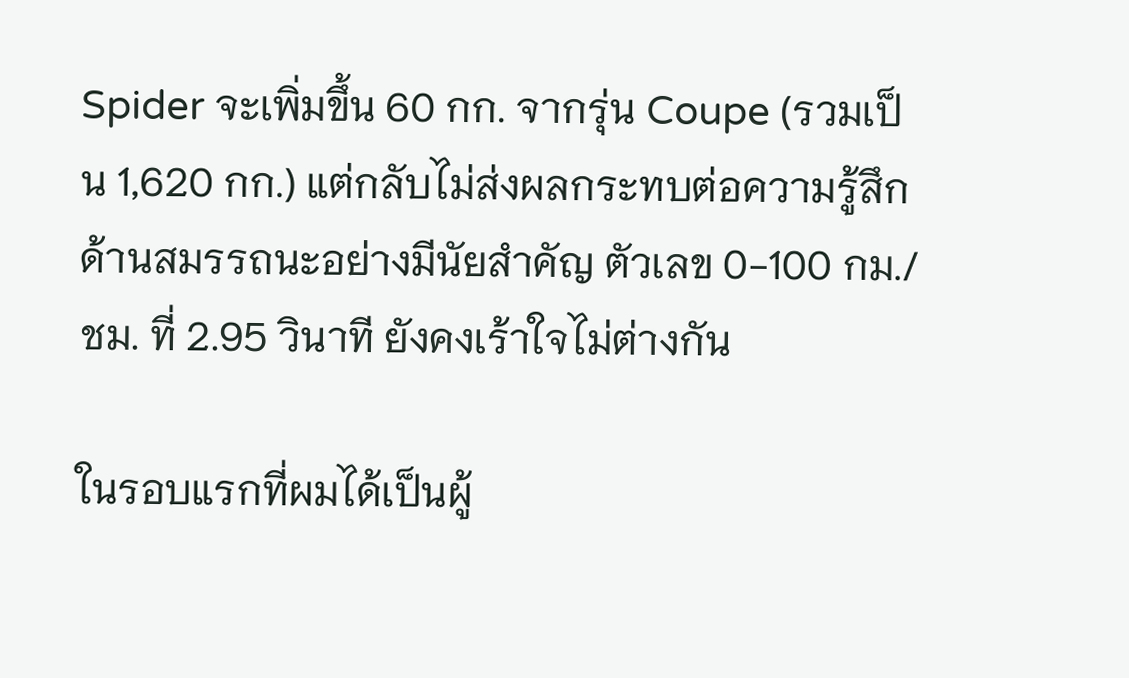Spider จะเพิ่มขึ้น 60 กก. จากรุ่น Coupe (รวมเป็น 1,620 กก.) แต่กลับไม่ส่งผลกระทบต่อความรู้สึกด้านสมรรถนะอย่างมีนัยสำคัญ ตัวเลข 0-100 กม./ชม. ที่ 2.95 วินาที ยังคงเร้าใจไม่ต่างกัน

ในรอบแรกที่ผมได้เป็นผู้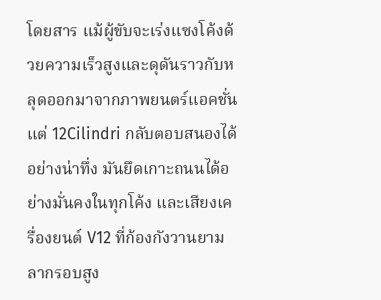โดยสาร แม้ผู้ขับจะเร่งแซงโค้งด้วยความเร็วสูงและดุดันราวกับหลุดออกมาจากภาพยนตร์แอคชั่น แต่ 12Cilindri กลับตอบสนองได้อย่างน่าทึ่ง มันยึดเกาะถนนได้อย่างมั่นคงในทุกโค้ง และเสียงเครื่องยนต์ V12 ที่ก้องกังวานยามลากรอบสูง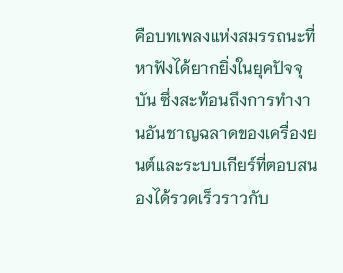คือบทเพลงแห่งสมรรถนะที่หาฟังได้ยากยิ่งในยุคปัจจุบัน ซึ่งสะท้อนถึงการทำงานอันชาญฉลาดของเครื่องยนต์และระบบเกียร์ที่ตอบสนองได้รวดเร็วราวกับ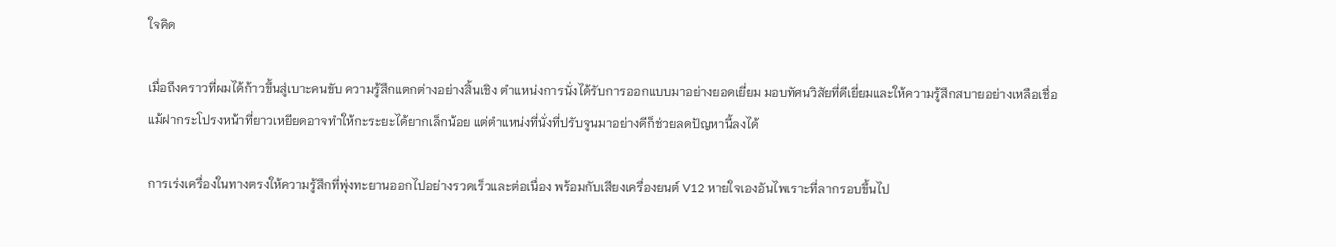ใจคิด

เมื่อถึงคราวที่ผมได้ก้าวขึ้นสู่เบาะคนขับ ความรู้สึกแตกต่างอย่างสิ้นเชิง ตำแหน่งการนั่งได้รับการออกแบบมาอย่างยอดเยี่ยม มอบทัศนวิสัยที่ดีเยี่ยมและให้ความรู้สึกสบายอย่างเหลือเชื่อ แม้ฝากระโปรงหน้าที่ยาวเหยียดอาจทำให้กะระยะได้ยากเล็กน้อย แต่ตำแหน่งที่นั่งที่ปรับจูนมาอย่างดีก็ช่วยลดปัญหานี้ลงได้

การเร่งเครื่องในทางตรงให้ความรู้สึกที่พุ่งทะยานออกไปอย่างรวดเร็วและต่อเนื่อง พร้อมกับเสียงเครื่องยนต์ V12 หายใจเองอันไพเราะที่ลากรอบขึ้นไป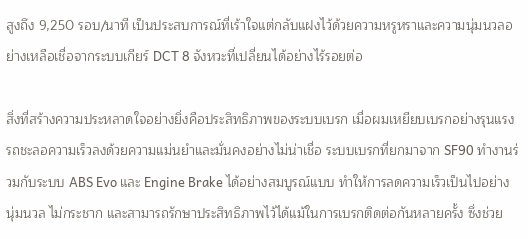สูงถึง 9,250 รอบ/นาที เป็นประสบการณ์ที่เร้าใจแต่กลับแฝงไว้ด้วยความหรูหราและความนุ่มนวลอย่างเหลือเชื่อจากระบบเกียร์ DCT 8 จังหวะที่เปลี่ยนได้อย่างไร้รอยต่อ

สิ่งที่สร้างความประหลาดใจอย่างยิ่งคือประสิทธิภาพของระบบเบรก เมื่อผมเหยียบเบรกอย่างรุนแรง รถชะลอความเร็วลงด้วยความแม่นยำและมั่นคงอย่างไม่น่าเชื่อ ระบบเบรกที่ยกมาจาก SF90 ทำงานร่วมกับระบบ ABS Evo และ Engine Brake ได้อย่างสมบูรณ์แบบ ทำให้การลดความเร็วเป็นไปอย่างนุ่มนวล ไม่กระชาก และสามารถรักษาประสิทธิภาพไว้ได้แม้ในการเบรกติดต่อกันหลายครั้ง ซึ่งช่วย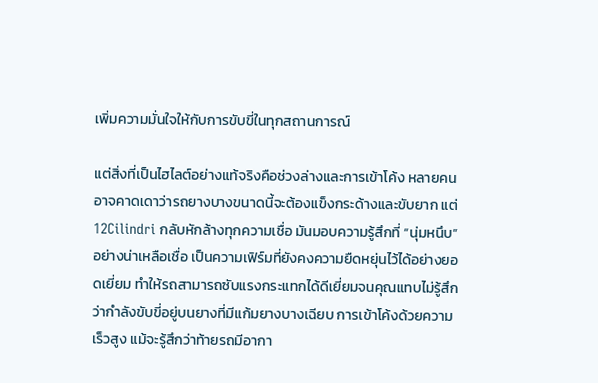เพิ่มความมั่นใจให้กับการขับขี่ในทุกสถานการณ์

แต่สิ่งที่เป็นไฮไลต์อย่างแท้จริงคือช่วงล่างและการเข้าโค้ง หลายคนอาจคาดเดาว่ารถยางบางขนาดนี้จะต้องแข็งกระด้างและขับยาก แต่ 12Cilindri กลับหักล้างทุกความเชื่อ มันมอบความรู้สึกที่ “นุ่มหนึบ” อย่างน่าเหลือเชื่อ เป็นความเฟิร์มที่ยังคงความยืดหยุ่นไว้ได้อย่างยอดเยี่ยม ทำให้รถสามารถซับแรงกระแทกได้ดีเยี่ยมจนคุณแทบไม่รู้สึกว่ากำลังขับขี่อยู่บนยางที่มีแก้มยางบางเฉียบ การเข้าโค้งด้วยความเร็วสูง แม้จะรู้สึกว่าท้ายรถมีอากา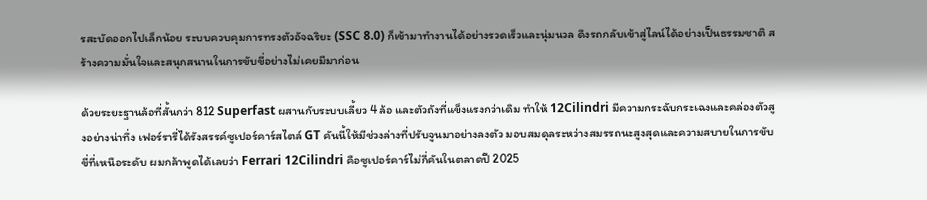รสะบัดออกไปเล็กน้อย ระบบควบคุมการทรงตัวอัจฉริยะ (SSC 8.0) ก็เข้ามาทำงานได้อย่างรวดเร็วและนุ่มนวล ดึงรถกลับเข้าสู่ไลน์ได้อย่างเป็นธรรมชาติ สร้างความมั่นใจและสนุกสนานในการขับขี่อย่างไม่เคยมีมาก่อน

ด้วยระยะฐานล้อที่สั้นกว่า 812 Superfast ผสานกับระบบเลี้ยว 4 ล้อ และตัวถังที่แข็งแรงกว่าเดิม ทำให้ 12Cilindri มีความกระฉับกระเฉงและคล่องตัวสูงอย่างน่าทึ่ง เฟอร์รารี่ได้รังสรรค์ซูเปอร์คาร์สไตล์ GT คันนี้ให้มีช่วงล่างที่ปรับจูนมาอย่างลงตัว มอบสมดุลระหว่างสมรรถนะสูงสุดและความสบายในการขับขี่ที่เหนือระดับ ผมกล้าพูดได้เลยว่า Ferrari 12Cilindri คือซูเปอร์คาร์ไม่กี่คันในตลาดปี 2025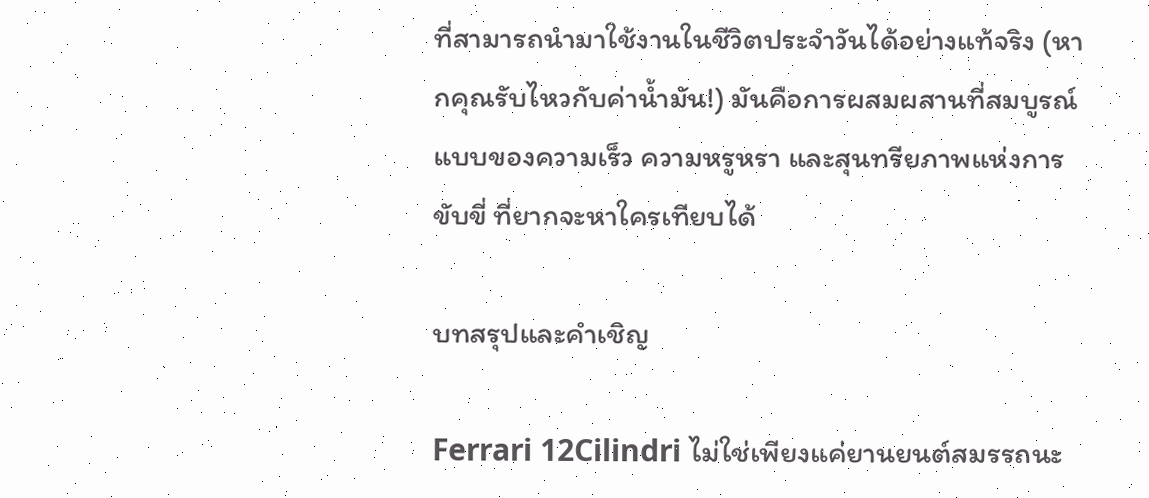ที่สามารถนำมาใช้งานในชีวิตประจำวันได้อย่างแท้จริง (หากคุณรับไหวกับค่าน้ำมัน!) มันคือการผสมผสานที่สมบูรณ์แบบของความเร็ว ความหรูหรา และสุนทรียภาพแห่งการขับขี่ ที่ยากจะหาใครเทียบได้

บทสรุปและคำเชิญ

Ferrari 12Cilindri ไม่ใช่เพียงแค่ยานยนต์สมรรถนะ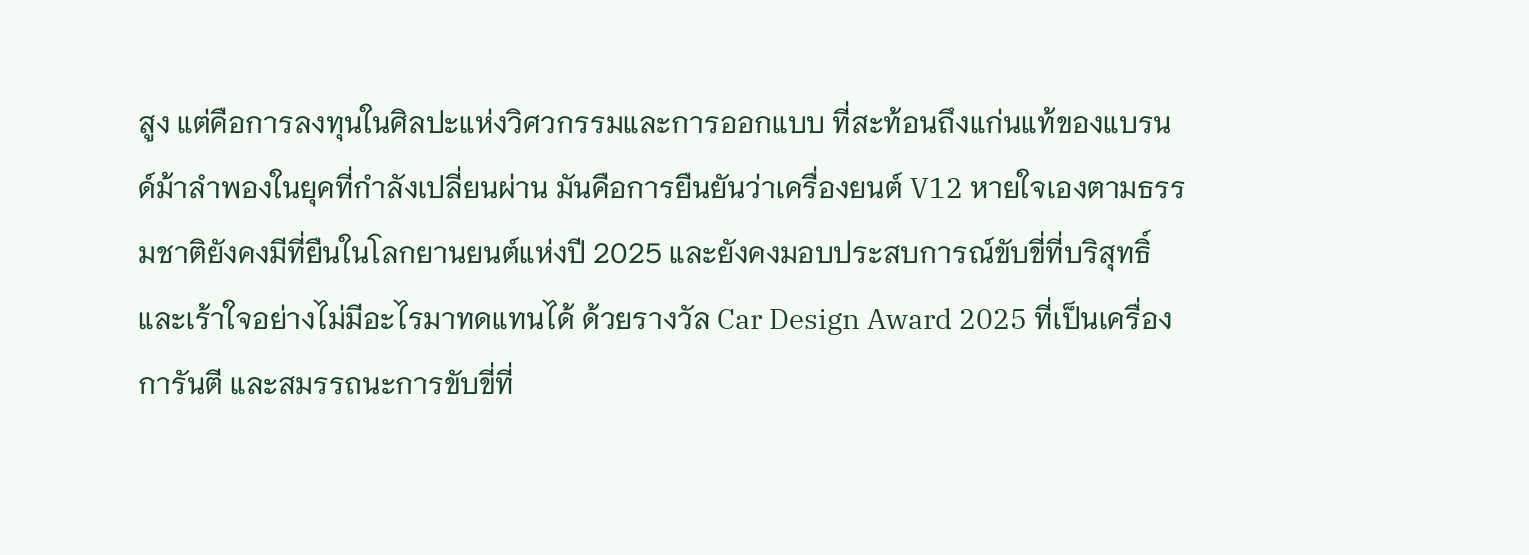สูง แต่คือการลงทุนในศิลปะแห่งวิศวกรรมและการออกแบบ ที่สะท้อนถึงแก่นแท้ของแบรนด์ม้าลำพองในยุคที่กำลังเปลี่ยนผ่าน มันคือการยืนยันว่าเครื่องยนต์ V12 หายใจเองตามธรรมชาติยังคงมีที่ยืนในโลกยานยนต์แห่งปี 2025 และยังคงมอบประสบการณ์ขับขี่ที่บริสุทธิ์และเร้าใจอย่างไม่มีอะไรมาทดแทนได้ ด้วยรางวัล Car Design Award 2025 ที่เป็นเครื่องการันตี และสมรรถนะการขับขี่ที่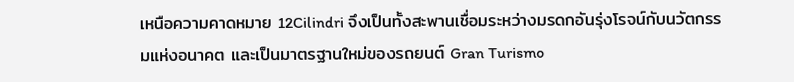เหนือความคาดหมาย 12Cilindri จึงเป็นทั้งสะพานเชื่อมระหว่างมรดกอันรุ่งโรจน์กับนวัตกรรมแห่งอนาคต และเป็นมาตรฐานใหม่ของรถยนต์ Gran Turismo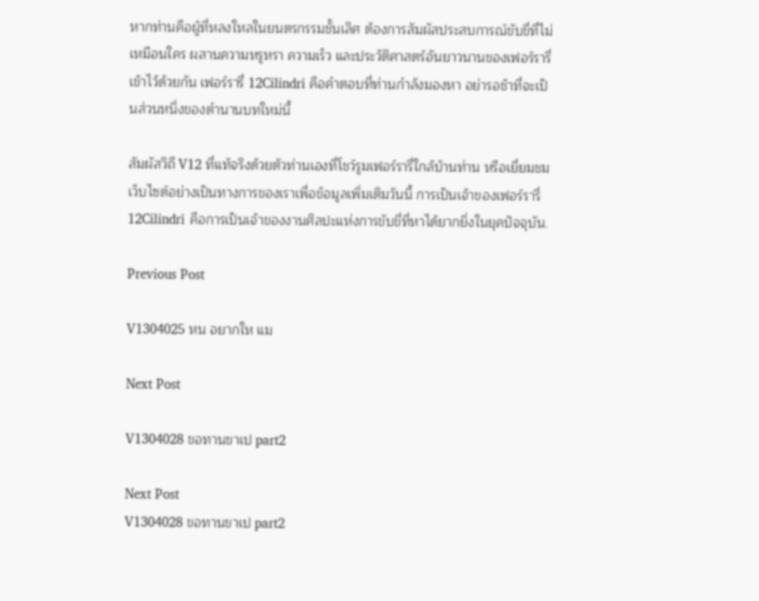หากท่านคือผู้ที่หลงใหลในยนตรกรรมชั้นเลิศ ต้องการสัมผัสประสบการณ์ขับขี่ที่ไม่เหมือนใคร ผสานความหรูหรา ความเร็ว และประวัติศาสตร์อันยาวนานของเฟอร์รารี่เข้าไว้ด้วยกัน เฟอร์รารี่ 12Cilindri คือคำตอบที่ท่านกำลังมองหา อย่ารอช้าที่จะเป็นส่วนหนึ่งของตำนานบทใหม่นี้

สัมผัสวิถี V12 ที่แท้จริงด้วยตัวท่านเองที่โชว์รูมเฟอร์รารี่ใกล้บ้านท่าน หรือเยี่ยมชมเว็บไซต์อย่างเป็นทางการของเราเพื่อข้อมูลเพิ่มเติมวันนี้ การเป็นเจ้าของเฟอร์รารี่ 12Cilindri คือการเป็นเจ้าของงานศิลปะแห่งการขับขี่ที่หาได้ยากยิ่งในยุคปัจจุบัน.

Previous Post

V1304025 หน อยากให แม

Next Post

V1304028 ขอทานขาเป part2

Next Post
V1304028 ขอทานขาเป part2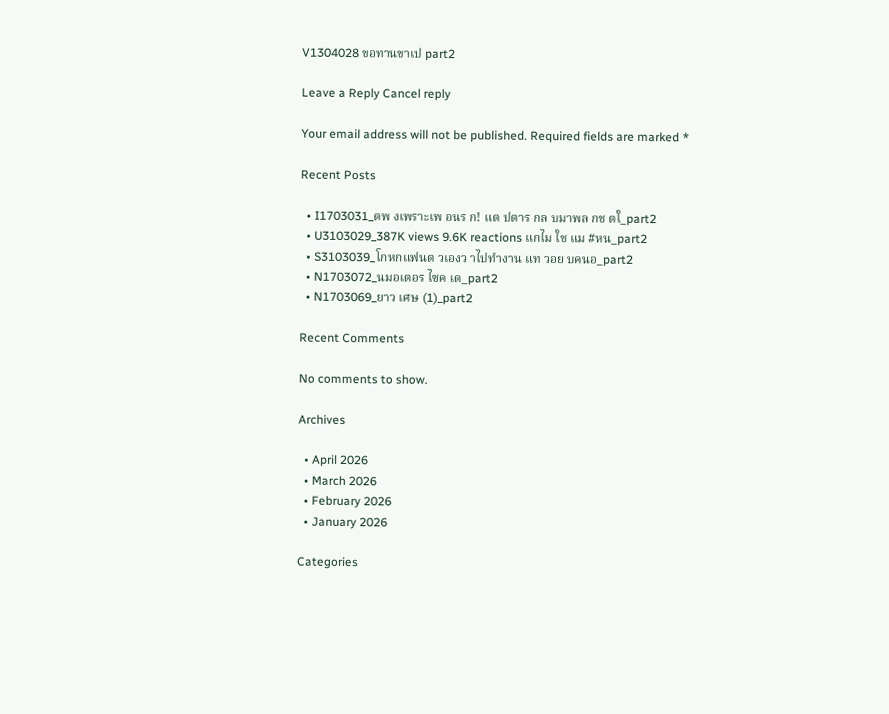V1304028 ขอทานขาเป part2

Leave a Reply Cancel reply

Your email address will not be published. Required fields are marked *

Recent Posts

  • I1703031_ตพ งเพราะเพ อนร ก! แต ปตาร กล บมาพล กช ตใ_part2
  • U3103029_387K views 9.6K reactions แกไม ใช แม #หน_part2
  • S3103039_โกหกแฟนต วเองว าไปทำงาน แท วอย บคนอ_part2
  • N1703072_นมอเตอร ไซค เด_part2
  • N1703069_ยาว เศษ (1)_part2

Recent Comments

No comments to show.

Archives

  • April 2026
  • March 2026
  • February 2026
  • January 2026

Categories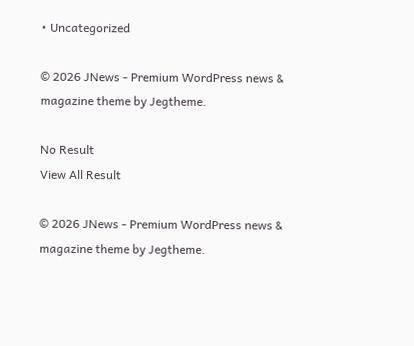• Uncategorized

© 2026 JNews - Premium WordPress news & magazine theme by Jegtheme.

No Result
View All Result

© 2026 JNews - Premium WordPress news & magazine theme by Jegtheme.